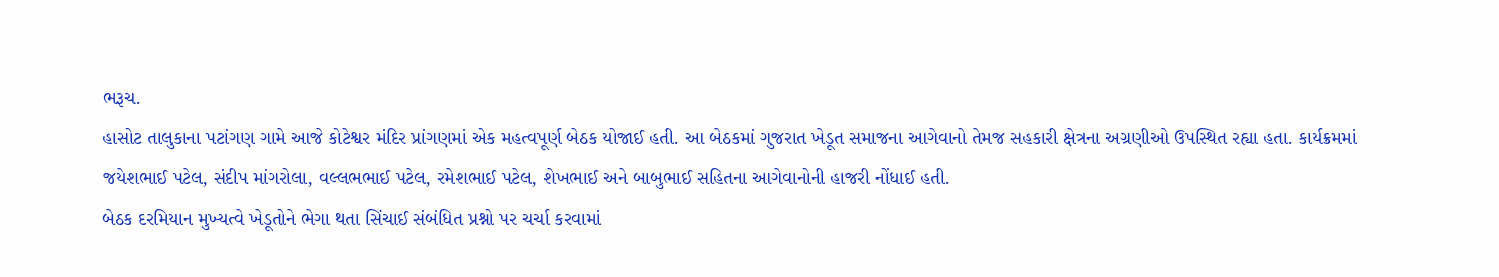ભરૂચ.
હાસોટ તાલુકાના પટાંગણ ગામે આજે કોટેશ્વર મંદિર પ્રાંગણમાં એક મહત્વપૂર્ણ બેઠક યોજાઈ હતી. આ બેઠકમાં ગુજરાત ખેડૂત સમાજના આગેવાનો તેમજ સહકારી ક્ષેત્રના અગ્રણીઓ ઉપસ્થિત રહ્યા હતા. કાર્યક્રમમાં જયેશભાઈ પટેલ, સંદીપ માંગરોલા, વલ્લભભાઈ પટેલ, રમેશભાઈ પટેલ, શેખભાઈ અને બાબુભાઈ સહિતના આગેવાનોની હાજરી નોંધાઈ હતી.
બેઠક દરમિયાન મુખ્યત્વે ખેડૂતોને ભેગા થતા સિંચાઈ સંબંધિત પ્રશ્નો પર ચર્ચા કરવામાં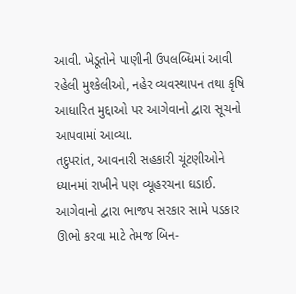આવી. ખેડૂતોને પાણીની ઉપલબ્ધિમાં આવી રહેલી મુશ્કેલીઓ, નહેર વ્યવસ્થાપન તથા કૃષિ આધારિત મુદ્દાઓ પર આગેવાનો દ્વારા સૂચનો આપવામાં આવ્યા.
તદુપરાંત, આવનારી સહકારી ચૂંટણીઓને ધ્યાનમાં રાખીને પણ વ્યૂહરચના ઘડાઈ. આગેવાનો દ્વારા ભાજપ સરકાર સામે પડકાર ઊભો કરવા માટે તેમજ બિન-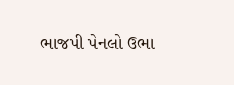ભાજપી પેનલો ઉભા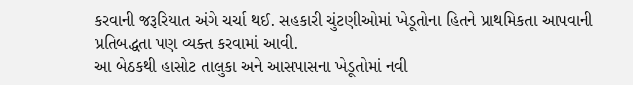કરવાની જરૂરિયાત અંગે ચર્ચા થઈ. સહકારી ચુંટણીઓમાં ખેડૂતોના હિતને પ્રાથમિકતા આપવાની પ્રતિબદ્ધતા પણ વ્યક્ત કરવામાં આવી.
આ બેઠકથી હાસોટ તાલુકા અને આસપાસના ખેડૂતોમાં નવી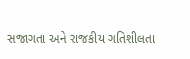સજાગતા અને રાજકીય ગતિશીલતા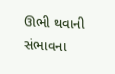ઊભી થવાની સંભાવના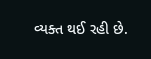વ્યક્ત થઈ રહી છે.